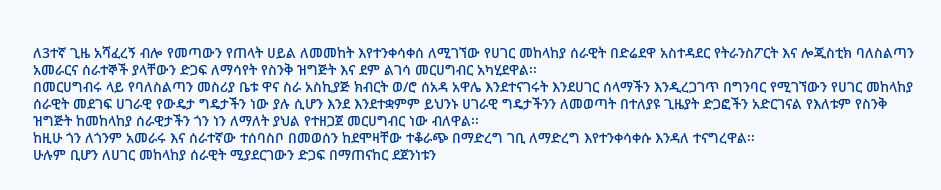ለ3ተኛ ጊዜ አሻፈረኝ ብሎ የመጣውን የጠላት ሀይል ለመመከት እየተንቀሳቀሰ ለሚገኘው የሀገር መከላከያ ሰራዊት በድሬደዋ አስተዳደር የትራንስፖርት እና ሎጂስቲክ ባለስልጣን አመራርና ሰራተኞች ያላቸውን ድጋፍ ለማሳየት የስንቅ ዝግጅት እና ደም ልገሳ መርሀግብር አካሂደዋል፡፡
በመርሀግብሩ ላይ የባለስልጣን መስሪያ ቤቱ ዋና ስራ አስኪያጅ ክብርት ወ/ሮ ሰአዳ አዋሌ እንደተናገሩት እንደሀገር ሰላማችን እንዲረጋገጥ በግንባር የሚገኘውን የሀገር መከላከያ ሰራዊት መደገፍ ሀገራዊ የውዴታ ግዴታችን ነው ያሉ ሲሆን እንደ እንደተቋምም ይህንኑ ሀገራዊ ግዴታችንን ለመወጣት በተለያዩ ጊዜያት ድጋፎችን አድርገናል የእለቱም የስንቅ ዝግጅት ከመከላከያ ሰራዊታችን ጎን ነን ለማለት ያህል የተዘጋጀ መርሀግብር ነው ብለዋል፡፡
ከዚሁ ጎን ለጎንም አመራሩ እና ሰራተኛው ተሰባስቦ በመወሰን ከደሞዛቸው ተቆራጭ በማድረግ ገቢ ለማድረግ እየተንቀሳቀሱ እንዳለ ተናግረዋል፡፡
ሁሉም ቢሆን ለሀገር መከላከያ ሰራዊት ሚያደርገውን ድጋፍ በማጠናከር ደጀንነቱን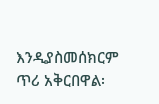እንዲያስመሰክርም ጥሪ አቅርበዋል፡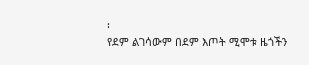፡
የደም ልገሳውም በደም እጦት ሚሞቱ ዜጎችን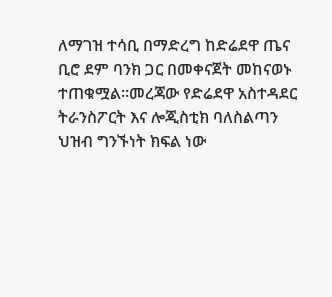ለማገዝ ተሳቢ በማድረግ ከድሬደዋ ጤና ቢሮ ደም ባንክ ጋር በመቀናጀት መከናወኑ ተጠቁሟል፡፡መረጃው የድሬደዋ አስተዳደር ትራንስፖርት እና ሎጂስቲክ ባለስልጣን ህዝብ ግንኙነት ክፍል ነው